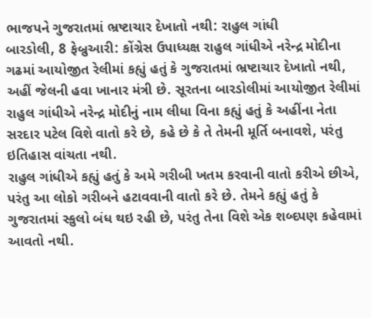ભાજપને ગુજરાતમાં ભ્રષ્ટાચાર દેખાતો નથી: રાહુલ ગાંધી
બારડોલી, 8 ફેબ્રુઆરી: કોંગ્રેસ ઉપાધ્યક્ષ રાહુલ ગાંધીએ નરેન્દ્ર મોદીના ગઢમાં આયોજીત રેલીમાં કહ્યું હતું કે ગુજરાતમાં ભ્રષ્ટાચાર દેખાતો નથી, અહીં જેલની હવા ખાનાર મંત્રી છે. સૂરતના બારડોલીમાં આયોજીત રેલીમાં રાહુલ ગાંધીએ નરેન્દ્ર મોદીનું નામ લીધા વિના કહ્યું હતું કે અહીંના નેતા સરદાર પટેલ વિશે વાતો કરે છે, કહે છે કે તે તેમની મૂર્તિ બનાવશે, પરંતુ ઇતિહાસ વાંચતા નથી.
રાહુલ ગાંધીએ કહ્યું હતું કે અમે ગરીબી ખતમ કરવાની વાતો કરીએ છીએ, પરંતુ આ લોકો ગરીબને હટાવવાની વાતો કરે છે. તેમને કહ્યું હતું કે ગુજરાતમાં સ્કુલો બંધ થઇ રહી છે, પરંતુ તેના વિશે એક શબ્દપણ કહેવામાં આવતો નથી.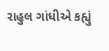રાહુલ ગાંધીએ કહ્યું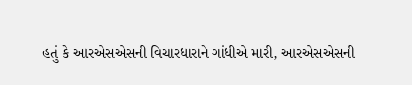હતું કે આરએસએસની વિચારધારાને ગાંધીએ મારી, આરએસએસની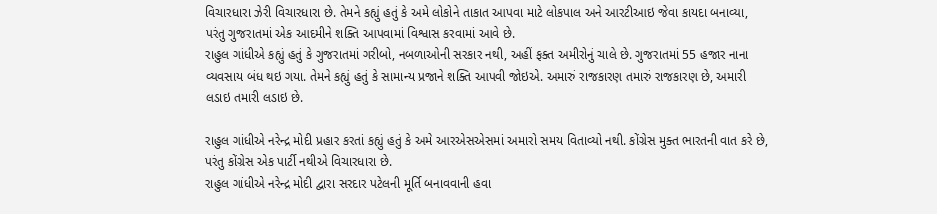વિચારધારા ઝેરી વિચારધારા છે. તેમને કહ્યું હતું કે અમે લોકોને તાકાત આપવા માટે લોકપાલ અને આરટીઆઇ જેવા કાયદા બનાવ્યા, પરંતુ ગુજરાતમાં એક આદમીને શક્તિ આપવામાં વિશ્વાસ કરવામાં આવે છે.
રાહુલ ગાંધીએ કહ્યું હતું કે ગુજરાતમાં ગરીબો, નબળાઓની સરકાર નથી, અહીં ફક્ત અમીરોનું ચાલે છે. ગુજરાતમાં 55 હજાર નાના વ્યવસાય બંધ થઇ ગયા. તેમને કહ્યું હતું કે સામાન્ય પ્રજાને શક્તિ આપવી જોઇએ. અમારું રાજકારણ તમારું રાજકારણ છે, અમારી લડાઇ તમારી લડાઇ છે.

રાહુલ ગાંધીએ નરેન્દ્ર મોદી પ્રહાર કરતાં કહ્યું હતું કે અમે આરએસએસમાં અમારો સમય વિતાવ્યો નથી. કોંગ્રેસ મુક્ત ભારતની વાત કરે છે, પરંતુ કોંગ્રેસ એક પાર્ટી નથીએ વિચારધારા છે.
રાહુલ ગાંધીએ નરેન્દ્ર મોદી દ્વારા સરદાર પટેલની મૂર્તિ બનાવવાની હવા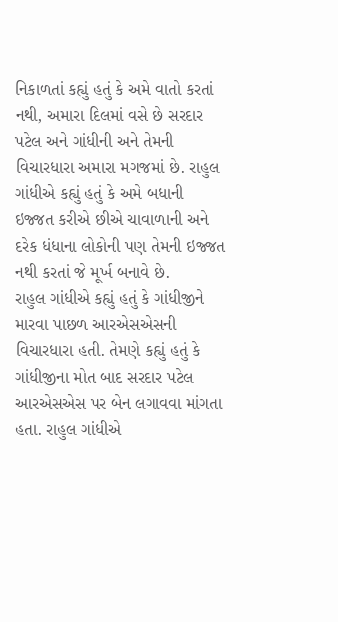નિકાળતાં કહ્યું હતું કે અમે વાતો કરતાં નથી, અમારા દિલમાં વસે છે સરદાર પટેલ અને ગાંધીની અને તેમની વિચારધારા અમારા મગજમાં છે. રાહુલ ગાંધીએ કહ્યું હતું કે અમે બધાની ઇજ્જત કરીએ છીએ ચાવાળાની અને દરેક ધંધાના લોકોની પણ તેમની ઇજ્જત નથી કરતાં જે મૂર્ખ બનાવે છે.
રાહુલ ગાંધીએ કહ્યું હતું કે ગાંધીજીને મારવા પાછળ આરએસએસની વિચારધારા હતી. તેમણે કહ્યું હતું કે ગાંધીજીના મોત બાદ સરદાર પટેલ આરએસએસ પર બેન લગાવવા માંગતા હતા. રાહુલ ગાંધીએ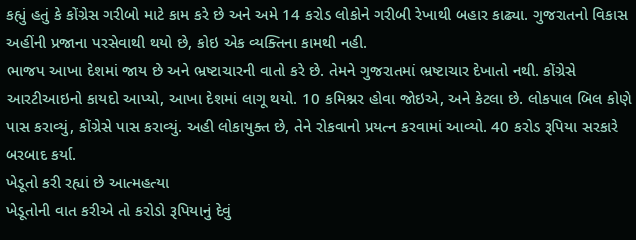કહ્યું હતું કે કોંગ્રેસ ગરીબો માટે કામ કરે છે અને અમે 14 કરોડ લોકોને ગરીબી રેખાથી બહાર કાઢ્યા. ગુજરાતનો વિકાસ અહીંની પ્રજાના પરસેવાથી થયો છે, કોઇ એક વ્યક્તિના કામથી નહી.
ભાજપ આખા દેશમાં જાય છે અને ભ્રષ્ટાચારની વાતો કરે છે. તેમને ગુજરાતમાં ભ્રષ્ટાચાર દેખાતો નથી. કોંગ્રેસે આરટીઆઇનો કાયદો આપ્યો, આખા દેશમાં લાગૂ થયો. 10 કમિશ્નર હોવા જોઇએ, અને કેટલા છે. લોકપાલ બિલ કોણે પાસ કરાવ્યું, કોંગ્રેસે પાસ કરાવ્યું. અહી લોકાયુક્ત છે, તેને રોકવાનો પ્રયત્ન કરવામાં આવ્યો. 40 કરોડ રૂપિયા સરકારે બરબાદ કર્યા.
ખેડૂતો કરી રહ્યાં છે આત્મહત્યા
ખેડૂતોની વાત કરીએ તો કરોડો રૂપિયાનું દેવું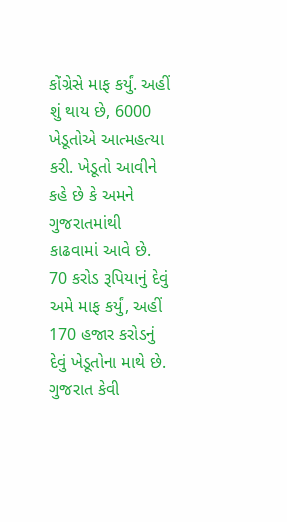કોંગ્રેસે માફ કર્યું. અહીં શું થાય છે, 6000 ખેડૂતોએ આત્મહત્યા કરી. ખેડૂતો આવીને કહે છે કે અમને ગુજરાતમાંથી કાઢવામાં આવે છે. 70 કરોડ રૂપિયાનું દેવું અમે માફ કર્યું, અહીં 170 હજાર કરોડનું દેવું ખેડૂતોના માથે છે.
ગુજરાત કેવી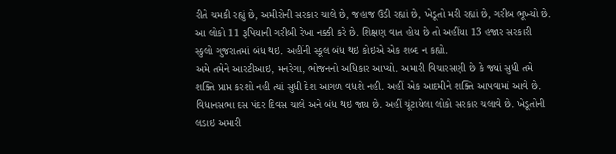રીતે ચમકી રહ્યું છે, અમીરોની સરકાર ચાલે છે, જહાજ ઉડી રહ્યાં છે, ખેડૂતો મરી રહ્યાં છે, ગરીબ ભૂખ્યો છે. આ લોકો 11 રૂપિયાની ગરીબી રેખા નક્કી કરે છે. શિક્ષણ વાત હોય છે તો અહીંયા 13 હજાર સરકારી સ્કુલો ગુજરાતમાં બંધ થઇ. અહીંની સ્કૂલ બંધ થઇ કોઇએ એક શબ્દ ન કહ્યો.
અમે તમેને આરટીઆઇ, મનરેગા, ભોજનનો અધિકાર આપ્યો. અમારી વિચારસણી છે કે જ્યાં સુધી તમે શક્તિ પ્રાપ્ત કરશો નહી ત્યાં સુધી દેશ આગળ વધશે નહી. અહીં એક આદમીને શક્તિ આપવામાં આવે છે. વિધાનસભા દસ પંદર દિવસ ચાલે અને બંધ થઇ જાય છે. અહીં ચૂંટાયેલા લોકો સરકાર ચલાવે છે. ખેડૂતોની લડાઇ અમારી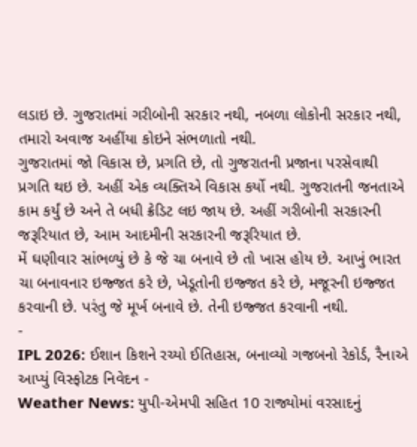લડાઇ છે. ગુજરાતમાં ગરીબોની સરકાર નથી, નબળા લોકોની સરકાર નથી, તમારો અવાજ અહીંયા કોઇને સંભળાતો નથી.
ગુજરાતમાં જો વિકાસ છે, પ્રગતિ છે, તો ગુજરાતની પ્રજાના પરસેવાથી પ્રગતિ થઇ છે. અહીં એક વ્યક્તિએ વિકાસ કર્યો નથી. ગુજરાતની જનતાએ કામ કર્યું છે અને તે બધી ક્રેડિટ લઇ જાય છે. અહીં ગરીબોની સરકારની જરૂરિયાત છે, આમ આદમીની સરકારની જરૂરિયાત છે.
મેં ઘણીવાર સાંભળ્યું છે કે જે ચા બનાવે છે તો ખાસ હોય છે. આખું ભારત ચા બનાવનાર ઇજ્જત કરે છે, ખેડૂતોની ઇજ્જત કરે છે, મજૂરની ઇજ્જત કરવાની છે. પરંતુ જે મૂર્ખ બનાવે છે. તેની ઇજ્જત કરવાની નથી.
-
IPL 2026: ઈશાન કિશને રચ્યો ઈતિહાસ, બનાવ્યો ગજબનો રેકોર્ડ, રૈનાએ આપ્યું વિસ્ફોટક નિવેદન -
Weather News: યુપી-એમપી સહિત 10 રાજ્યોમાં વરસાદનું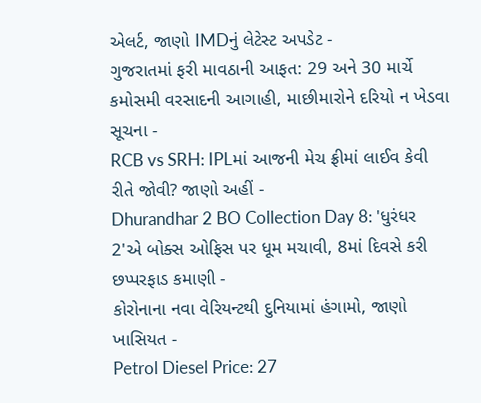એલર્ટ, જાણો IMDનું લેટેસ્ટ અપડેટ -
ગુજરાતમાં ફરી માવઠાની આફત: 29 અને 30 માર્ચે કમોસમી વરસાદની આગાહી, માછીમારોને દરિયો ન ખેડવા સૂચના -
RCB vs SRH: IPLમાં આજની મેચ ફ્રીમાં લાઈવ કેવી રીતે જોવી? જાણો અહીં -
Dhurandhar 2 BO Collection Day 8: 'ધુરંધર 2'એ બોક્સ ઓફિસ પર ધૂમ મચાવી, 8માં દિવસે કરી છપ્પરફાડ કમાણી -
કોરોનાના નવા વેરિયન્ટથી દુનિયામાં હંગામો, જાણો ખાસિયત -
Petrol Diesel Price: 27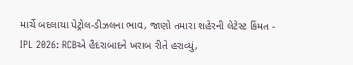માર્ચે બદલાયા પેટ્રોલ-ડીઝલના ભાવ, જાણો તમારા શહેરની લેટેસ્ટ કિંમત -
IPL 2026: RCBએ હૈદરાબાદને ખરાબ રીતે હરાવ્યું,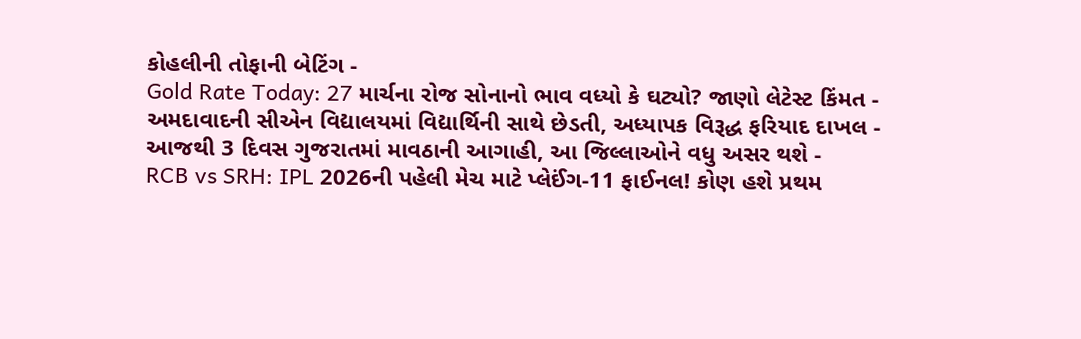કોહલીની તોફાની બેટિંગ -
Gold Rate Today: 27 માર્ચના રોજ સોનાનો ભાવ વધ્યો કે ઘટ્યો? જાણો લેટેસ્ટ કિંમત -
અમદાવાદની સીએન વિદ્યાલયમાં વિદ્યાર્થિની સાથે છેડતી, અધ્યાપક વિરૂદ્ધ ફરિયાદ દાખલ -
આજથી 3 દિવસ ગુજરાતમાં માવઠાની આગાહી, આ જિલ્લાઓને વધુ અસર થશે -
RCB vs SRH: IPL 2026ની પહેલી મેચ માટે પ્લેઈંગ-11 ફાઈનલ! કોણ હશે પ્રથમ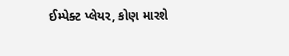ઈમ્પેક્ટ પ્લેયર, કોણ મારશે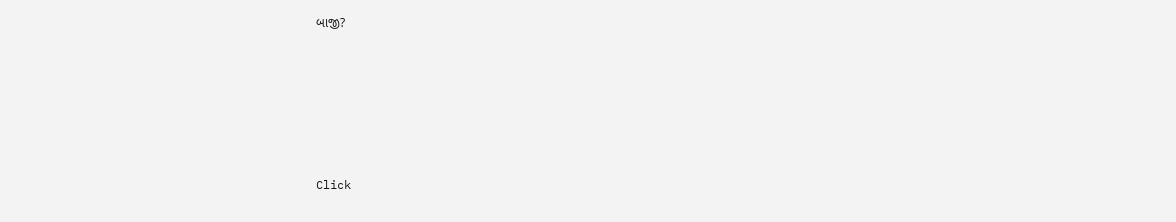બાજી?








Click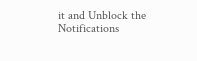it and Unblock the Notifications